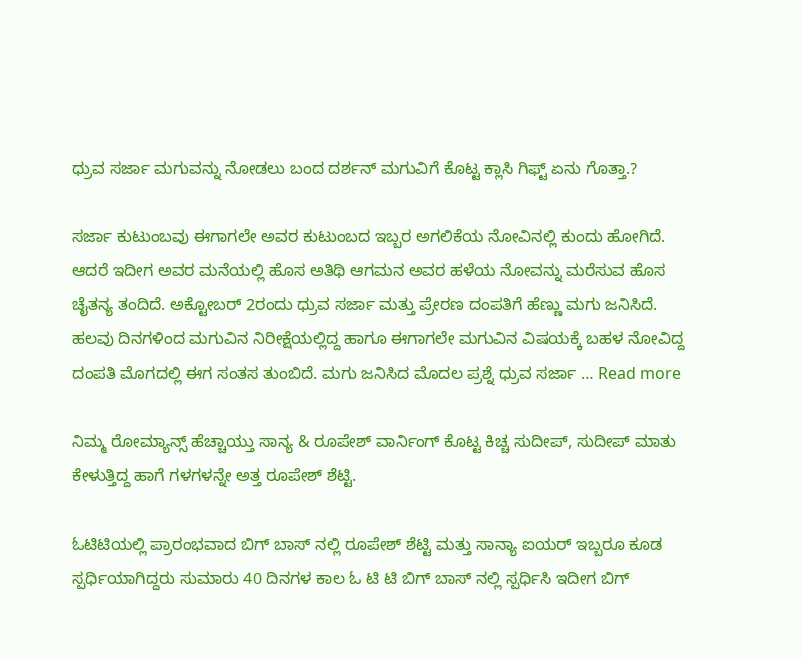ಧ್ರುವ ಸರ್ಜಾ ಮಗುವನ್ನು ನೋಡಲು ಬಂದ ದರ್ಶನ್ ಮಗುವಿಗೆ ಕೊಟ್ಟ ಕ್ಲಾಸಿ ಗಿಫ್ಟ್ ಏನು ಗೊತ್ತಾ.?

ಸರ್ಜಾ ಕುಟುಂಬವು ಈಗಾಗಲೇ ಅವರ ಕುಟುಂಬದ ಇಬ್ಬರ ಅಗಲಿಕೆಯ ನೋವಿನಲ್ಲಿ ಕುಂದು ಹೋಗಿದೆ. ಆದರೆ ಇದೀಗ ಅವರ ಮನೆಯಲ್ಲಿ ಹೊಸ ಅತಿಥಿ ಆಗಮನ ಅವರ ಹಳೆಯ ನೋವನ್ನು ಮರೆಸುವ ಹೊಸ ಚೈತನ್ಯ ತಂದಿದೆ. ಅಕ್ಟೋಬರ್ 2ರಂದು ಧ್ರುವ ಸರ್ಜಾ ಮತ್ತು ಪ್ರೇರಣ ದಂಪತಿಗೆ ಹೆಣ್ಣು ಮಗು ಜನಿಸಿದೆ. ಹಲವು ದಿನಗಳಿಂದ ಮಗುವಿನ ನಿರೀಕ್ಷೆಯಲ್ಲಿದ್ದ ಹಾಗೂ ಈಗಾಗಲೇ ಮಗುವಿನ ವಿಷಯಕ್ಕೆ ಬಹಳ ನೋವಿದ್ದ ದಂಪತಿ ಮೊಗದಲ್ಲಿ ಈಗ ಸಂತಸ ತುಂಬಿದೆ. ಮಗು ಜನಿಸಿದ ಮೊದಲ ಪ್ರಶ್ನೆ ಧ್ರುವ ಸರ್ಜಾ … Read more

ನಿಮ್ಮ ರೋಮ್ಯಾನ್ಸ್ ಹೆಚ್ಚಾಯ್ತು ಸಾನ್ಯ & ರೂಪೇಶ್ ವಾರ್ನಿಂಗ್ ಕೊಟ್ಟ ಕಿಚ್ಚ ಸುದೀಪ್, ಸುದೀಪ್ ಮಾತು ಕೇಳುತ್ತಿದ್ದ ಹಾಗೆ ಗಳಗಳನ್ನೇ ಅತ್ತ ರೂಪೇಶ್ ಶೆಟ್ಟಿ.

ಓಟಿಟಿಯಲ್ಲಿ ಪ್ರಾರಂಭವಾದ ಬಿಗ್ ಬಾಸ್ ನಲ್ಲಿ ರೂಪೇಶ್ ಶೆಟ್ಟಿ ಮತ್ತು ಸಾನ್ಯಾ ಐಯರ್ ಇಬ್ಬರೂ ಕೂಡ ಸ್ಪರ್ಧಿಯಾಗಿದ್ದರು ಸುಮಾರು 40 ದಿನಗಳ ಕಾಲ ಓ ಟಿ ಟಿ ಬಿಗ್ ಬಾಸ್ ನಲ್ಲಿ ಸ್ಪರ್ಧಿಸಿ ಇದೀಗ ಬಿಗ್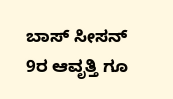ಬಾಸ್ ಸೀಸನ್ 9ರ ಆವೃತ್ತಿ ಗೂ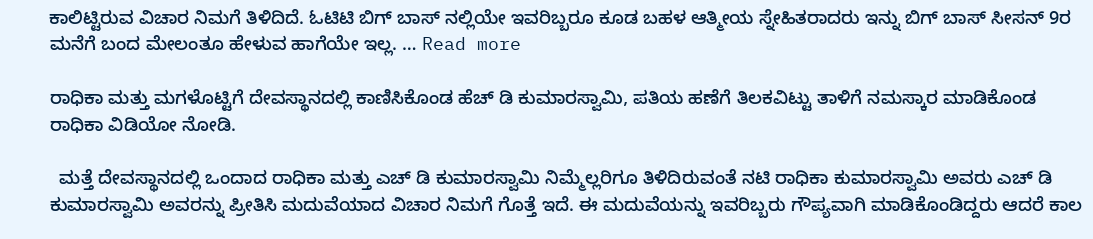ಕಾಲಿಟ್ಟಿರುವ ವಿಚಾರ ನಿಮಗೆ ತಿಳಿದಿದೆ. ಓಟಿಟಿ ಬಿಗ್ ಬಾಸ್ ನಲ್ಲಿಯೇ ಇವರಿಬ್ಬರೂ ಕೂಡ ಬಹಳ ಆತ್ಮೀಯ ಸ್ನೇಹಿತರಾದರು ಇನ್ನು ಬಿಗ್ ಬಾಸ್ ಸೀಸನ್ 9ರ ಮನೆಗೆ ಬಂದ ಮೇಲಂತೂ ಹೇಳುವ ಹಾಗೆಯೇ ಇಲ್ಲ. … Read more

ರಾಧಿಕಾ ಮತ್ತು ಮಗಳೊಟ್ಟಿಗೆ ದೇವಸ್ಥಾನದಲ್ಲಿ ಕಾಣಿಸಿಕೊಂಡ ಹೆಚ್ ಡಿ ಕುಮಾರಸ್ವಾಮಿ, ಪತಿಯ ಹಣೆಗೆ ತಿಲಕವಿಟ್ಟು ತಾಳಿಗೆ ನಮಸ್ಕಾರ ಮಾಡಿಕೊಂಡ ರಾಧಿಕಾ ವಿಡಿಯೋ ನೋಡಿ.

  ಮತ್ತೆ ದೇವಸ್ಥಾನದಲ್ಲಿ ಒಂದಾದ ರಾಧಿಕಾ ಮತ್ತು ಎಚ್ ಡಿ ಕುಮಾರಸ್ವಾಮಿ ನಿಮ್ಮೆಲ್ಲರಿಗೂ ತಿಳಿದಿರುವಂತೆ ನಟಿ ರಾಧಿಕಾ ಕುಮಾರಸ್ವಾಮಿ ಅವರು ಎಚ್ ಡಿ ಕುಮಾರಸ್ವಾಮಿ ಅವರನ್ನು ಪ್ರೀತಿಸಿ ಮದುವೆಯಾದ ವಿಚಾರ ನಿಮಗೆ ಗೊತ್ತೆ ಇದೆ. ಈ ಮದುವೆಯನ್ನು ಇವರಿಬ್ಬರು ಗೌಪ್ಯವಾಗಿ ಮಾಡಿಕೊಂಡಿದ್ದರು ಆದರೆ ಕಾಲ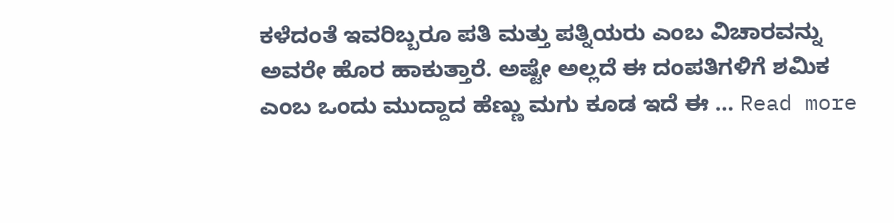ಕಳೆದಂತೆ ಇವರಿಬ್ಬರೂ ಪತಿ ಮತ್ತು ಪತ್ನಿಯರು ಎಂಬ ವಿಚಾರವನ್ನು ಅವರೇ ಹೊರ ಹಾಕುತ್ತಾರೆ. ಅಷ್ಟೇ ಅಲ್ಲದೆ ಈ ದಂಪತಿಗಳಿಗೆ ಶಮಿಕ ಎಂಬ ಒಂದು ಮುದ್ದಾದ ಹೆಣ್ಣು ಮಗು ಕೂಡ ಇದೆ ಈ … Read more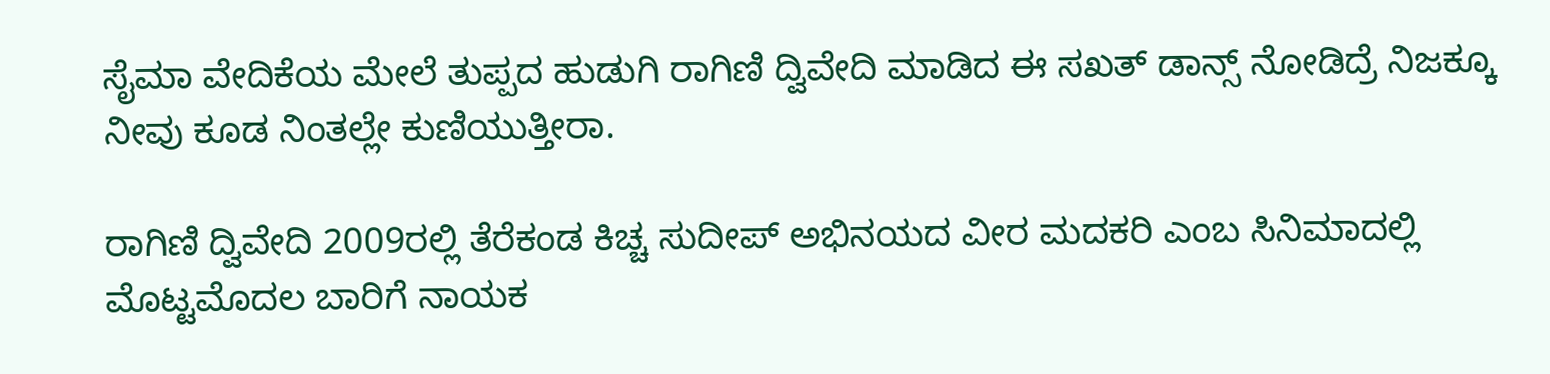ಸೈಮಾ ವೇದಿಕೆಯ ಮೇಲೆ ತುಪ್ಪದ ಹುಡುಗಿ ರಾಗಿಣಿ ದ್ವಿವೇದಿ ಮಾಡಿದ ಈ ಸಖತ್ ಡಾನ್ಸ್ ನೋಡಿದ್ರೆ ನಿಜಕ್ಕೂ ನೀವು ಕೂಡ ನಿಂತಲ್ಲೇ ಕುಣಿಯುತ್ತೀರಾ.

ರಾಗಿಣಿ ದ್ವಿವೇದಿ 2009ರಲ್ಲಿ ತೆರೆಕಂಡ ಕಿಚ್ಚ ಸುದೀಪ್ ಅಭಿನಯದ ವೀರ ಮದಕರಿ ಎಂಬ ಸಿನಿಮಾದಲ್ಲಿ ಮೊಟ್ಟಮೊದಲ ಬಾರಿಗೆ ನಾಯಕ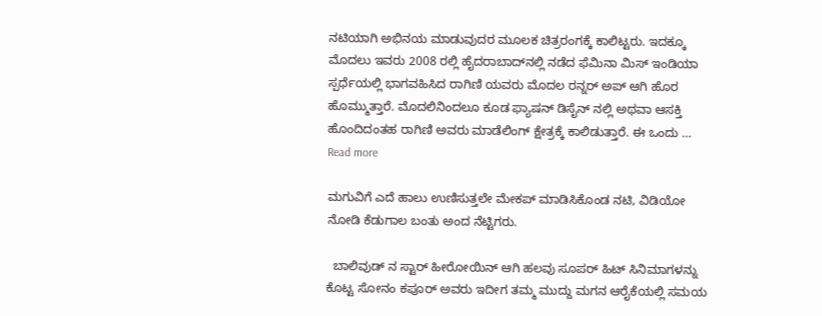ನಟಿಯಾಗಿ ಅಭಿನಯ ಮಾಡುವುದರ ಮೂಲಕ ಚಿತ್ರರಂಗಕ್ಕೆ ಕಾಲಿಟ್ಟರು. ಇದಕ್ಕೂ ಮೊದಲು ಇವರು 2008 ರಲ್ಲಿ ಹೈದರಾಬಾದ್‌ನಲ್ಲಿ ನಡೆದ ಫೆಮಿನಾ ಮಿಸ್ ಇಂಡಿಯಾ ಸ್ಪರ್ಧೆಯಲ್ಲಿ ಭಾಗವಹಿಸಿದ ರಾಗಿಣಿ ಯವರು ಮೊದಲ ರನ್ನರ್ ಅಪ್ ಆಗಿ ಹೊರ ಹೊಮ್ಮುತ್ತಾರೆ. ಮೊದಲಿನಿಂದಲೂ ಕೂಡ ಫ್ಯಾಷನ್ ಡಿಸೈನ್ ನಲ್ಲಿ ಅಥವಾ ಆಸಕ್ತಿ ಹೊಂದಿದಂತಹ ರಾಗಿಣಿ ಅವರು ಮಾಡೆಲಿಂಗ್ ಕ್ಷೇತ್ರಕ್ಕೆ ಕಾಲಿಡುತ್ತಾರೆ. ಈ ಒಂದು … Read more

ಮಗುವಿಗೆ ಎದೆ ಹಾಲು ಉಣಿಸುತ್ತಲೇ ಮೇಕಪ್ ಮಾಡಿಸಿಕೊಂಡ ನಟಿ, ವಿಡಿಯೋ ನೋಡಿ ಕೆಡುಗಾಲ ಬಂತು ಅಂದ ನೆಟ್ಟಿಗರು.

  ಬಾಲಿವುಡ್ ನ ಸ್ಟಾರ್ ಹೀರೋಯಿನ್ ಆಗಿ ಹಲವು ಸೂಪರ್ ಹಿಟ್ ಸಿನಿಮಾಗಳನ್ನು ಕೊಟ್ಟ ಸೋನಂ ಕಪೂರ್ ಅವರು ಇದೀಗ ತಮ್ಮ ಮುದ್ದು ಮಗನ ಆರೈಕೆಯಲ್ಲಿ ಸಮಯ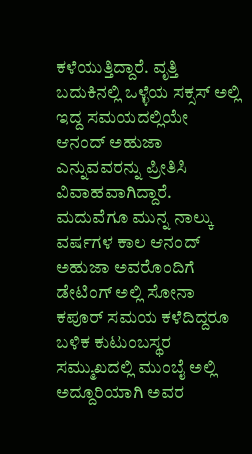ಕಳೆಯುತ್ತಿದ್ದಾರೆ. ವೃತ್ತಿ ಬದುಕಿನಲ್ಲಿ ಒಳ್ಳೆಯ ಸಕ್ಸಸ್ ಅಲ್ಲಿ ಇದ್ದ ಸಮಯದಲ್ಲಿಯೇ ಆನಂದ್ ಅಹುಜಾ ಎನ್ನುವವರನ್ನು ಪ್ರೀತಿಸಿ ವಿವಾಹವಾಗಿದ್ದಾರೆ. ಮದುವೆಗೂ ಮುನ್ನ ನಾಲ್ಕು ವರ್ಷಗಳ ಕಾಲ ಆನಂದ್ ಅಹುಜಾ ಅವರೊಂದಿಗೆ ಡೇಟಿಂಗ್ ಅಲ್ಲಿ ಸೋನಾ ಕಪೂರ್ ಸಮಯ ಕಳೆದಿದ್ದರೂ ಬಳಿಕ ಕುಟುಂಬಸ್ಥರ ಸಮ್ಮುಖದಲ್ಲಿ ಮುಂಬೈ ಅಲ್ಲಿ ಅದ್ದೂರಿಯಾಗಿ ಅವರ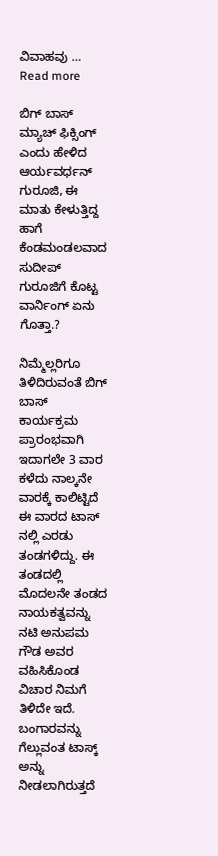ವಿವಾಹವು … Read more

ಬಿಗ್ ಬಾಸ್ ಮ್ಯಾಚ್ ಫಿಕ್ಸಿಂಗ್ ಎಂದು ಹೇಳಿದ ಆರ್ಯವರ್ಧನ್ ಗುರೂಜಿ, ಈ ಮಾತು ಕೇಳುತ್ತಿದ್ದ ಹಾಗೆ ಕೆಂಡಮಂಡಲವಾದ ಸುದೀಪ್ ಗುರೂಜಿಗೆ ಕೊಟ್ಟ ವಾರ್ನಿಂಗ್ ಏನು ಗೊತ್ತಾ.?

ನಿಮ್ಮೆಲ್ಲರಿಗೂ ತಿಳಿದಿರುವಂತೆ ಬಿಗ್ ಬಾಸ್ ಕಾರ್ಯಕ್ರಮ ಪ್ರಾರಂಭವಾಗಿ ಇದಾಗಲೇ 3 ವಾರ ಕಳೆದು ನಾಲ್ಕನೇ ವಾರಕ್ಕೆ ಕಾಲಿಟ್ಟಿದೆ ಈ ವಾರದ ಟಾಸ್ ನಲ್ಲಿ ಎರಡು ತಂಡಗಳಿದ್ದು. ಈ ತಂಡದಲ್ಲಿ ಮೊದಲನೇ ತಂಡದ ನಾಯಕತ್ವವನ್ನು ನಟಿ ಅನುಪಮ ಗೌಡ ಅವರ ವಹಿಸಿಕೊಂಡ ವಿಚಾರ ನಿಮಗೆ ತಿಳಿದೇ ಇದೆ. ಬಂಗಾರವನ್ನು ಗೆಲ್ಲುವಂತ ಟಾಸ್ಕ್ ಅನ್ನು ನೀಡಲಾಗಿರುತ್ತದೆ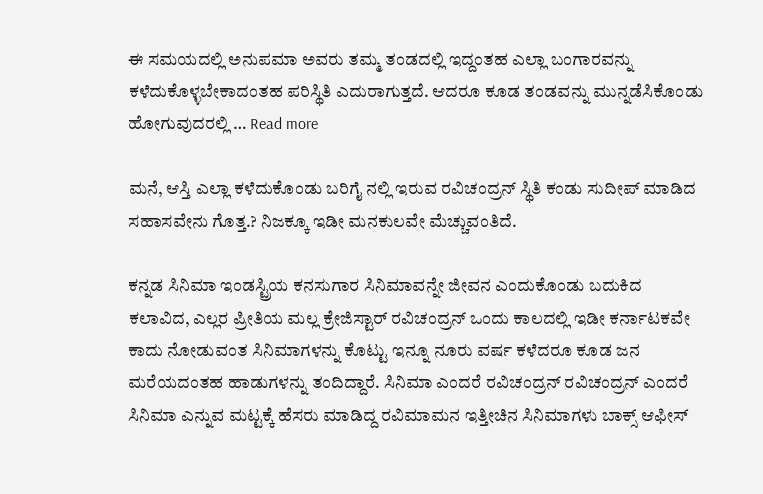ಈ ಸಮಯದಲ್ಲಿ ಅನುಪಮಾ ಅವರು ತಮ್ಮ ತಂಡದಲ್ಲಿ ಇದ್ದಂತಹ ಎಲ್ಲಾ ಬಂಗಾರವನ್ನು ಕಳೆದುಕೊಳ್ಳಬೇಕಾದಂತಹ ಪರಿಸ್ಥಿತಿ ಎದುರಾಗುತ್ತದೆ. ಆದರೂ ಕೂಡ ತಂಡವನ್ನು ಮುನ್ನಡೆಸಿಕೊಂಡು ಹೋಗುವುದರಲ್ಲಿ … Read more

ಮನೆ, ಆಸ್ತಿ ಎಲ್ಲಾ ಕಳೆದುಕೊಂಡು ಬರಿಗೈ ನಲ್ಲಿ ಇರುವ ರವಿಚಂದ್ರನ್ ಸ್ಥಿತಿ ಕಂಡು ಸುದೀಪ್ ಮಾಡಿದ ಸಹಾಸವೇನು ಗೊತ್ತ.? ನಿಜಕ್ಕೂ ಇಡೀ ಮನಕುಲವೇ ಮೆಚ್ಚುವಂತಿದೆ.

ಕನ್ನಡ ಸಿನಿಮಾ ಇಂಡಸ್ಟ್ರಿಯ ಕನಸುಗಾರ ಸಿನಿಮಾವನ್ನೇ ಜೀವನ ಎಂದುಕೊಂಡು ಬದುಕಿದ ಕಲಾವಿದ, ಎಲ್ಲರ ಪ್ರೀತಿಯ ಮಲ್ಲ ಕ್ರೇಜಿಸ್ಟಾರ್ ರವಿಚಂದ್ರನ್ ಒಂದು ಕಾಲದಲ್ಲಿ ಇಡೀ ಕರ್ನಾಟಕವೇ ಕಾದು ನೋಡುವಂತ ಸಿನಿಮಾಗಳನ್ನು ಕೊಟ್ಟು ಇನ್ನೂ ನೂರು ವರ್ಷ ಕಳೆದರೂ ಕೂಡ ಜನ ಮರೆಯದಂತಹ ಹಾಡುಗಳನ್ನು ತಂದಿದ್ದಾರೆ. ಸಿನಿಮಾ ಎಂದರೆ ರವಿಚಂದ್ರನ್ ರವಿಚಂದ್ರನ್ ಎಂದರೆ ಸಿನಿಮಾ ಎನ್ನುವ ಮಟ್ಟಕ್ಕೆ ಹೆಸರು ಮಾಡಿದ್ದ ರವಿಮಾಮನ ಇತ್ತೀಚಿನ ಸಿನಿಮಾಗಳು ಬಾಕ್ಸ್ ಆಫೀಸ್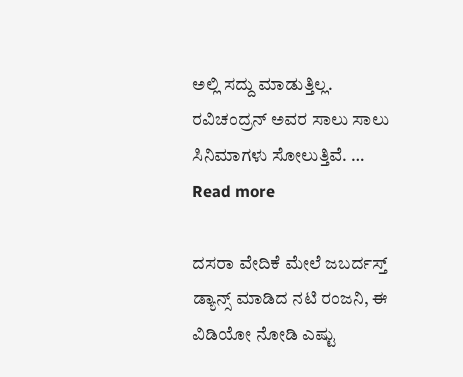ಅಲ್ಲಿ ಸದ್ದು ಮಾಡುತ್ತಿಲ್ಲ. ರವಿಚಂದ್ರನ್ ಅವರ ಸಾಲು ಸಾಲು ಸಿನಿಮಾಗಳು ಸೋಲುತ್ತಿವೆ. … Read more

ದಸರಾ ವೇದಿಕೆ ಮೇಲೆ ಜಬರ್ದಸ್ತ್ ಡ್ಯಾನ್ಸ್ ಮಾಡಿದ ನಟಿ ರಂಜನಿ, ಈ ವಿಡಿಯೋ ನೋಡಿ ಎಷ್ಟು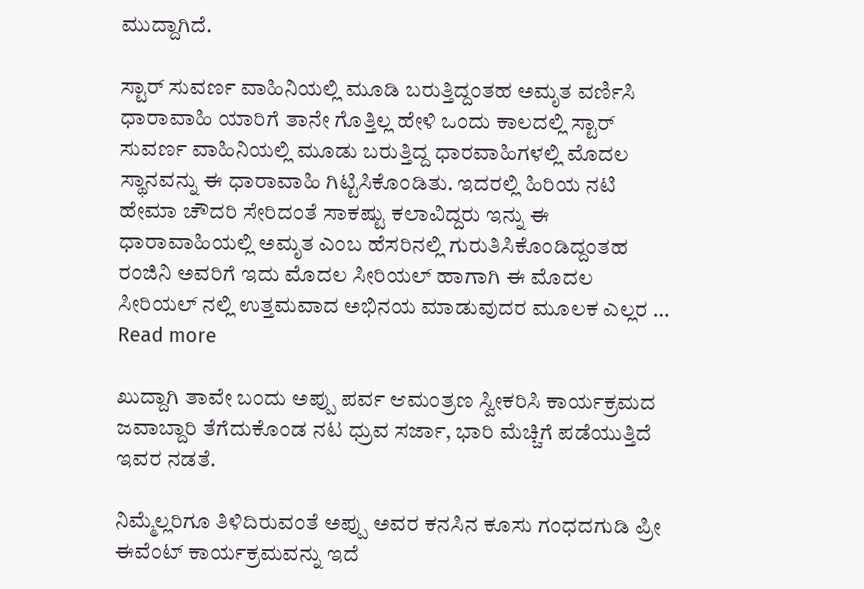ಮುದ್ದಾಗಿದೆ.

ಸ್ಟಾರ್ ಸುವರ್ಣ ವಾಹಿನಿಯಲ್ಲಿ ಮೂಡಿ ಬರುತ್ತಿದ್ದಂತಹ ಅಮೃತ ವರ್ಣಿಸಿ ಧಾರಾವಾಹಿ ಯಾರಿಗೆ ತಾನೇ ಗೊತ್ತಿಲ್ಲ ಹೇಳಿ ಒಂದು ಕಾಲದಲ್ಲಿ ಸ್ಟಾರ್ ಸುವರ್ಣ ವಾಹಿನಿಯಲ್ಲಿ ಮೂಡು ಬರುತ್ತಿದ್ದ ಧಾರವಾಹಿಗಳಲ್ಲಿ ಮೊದಲ ಸ್ಥಾನವನ್ನು ಈ ಧಾರಾವಾಹಿ ಗಿಟ್ಟಿಸಿಕೊಂಡಿತು‌‌. ಇದರಲ್ಲಿ ಹಿರಿಯ ನಟಿ ಹೇಮಾ ಚೌದರಿ ಸೇರಿದಂತೆ ಸಾಕಷ್ಟು ಕಲಾವಿದ್ದರು ಇನ್ನು ಈ ಧಾರಾವಾಹಿಯಲ್ಲಿ ಅಮೃತ ಎಂಬ ಹೆಸರಿನಲ್ಲಿ ಗುರುತಿಸಿಕೊಂಡಿದ್ದಂತಹ ರಂಜಿನಿ ಅವರಿಗೆ ಇದು ಮೊದಲ ಸೀರಿಯಲ್ ಹಾಗಾಗಿ ಈ ಮೊದಲ ಸೀರಿಯಲ್ ನಲ್ಲಿ ಉತ್ತಮವಾದ ಅಭಿನಯ ಮಾಡುವುದರ ಮೂಲಕ ಎಲ್ಲರ … Read more

ಖುದ್ದಾಗಿ ತಾವೇ ಬಂದು ಅಪ್ಪು ಪರ್ವ ಆಮಂತ್ರಣ ಸ್ವೀಕರಿಸಿ ಕಾರ್ಯಕ್ರಮದ ಜವಾಬ್ದಾರಿ ತೆಗೆದುಕೊಂಡ ನಟ ಧ್ರುವ ಸರ್ಜಾ, ಭಾರಿ ಮೆಚ್ಚಿಗೆ ಪಡೆಯುತ್ತಿದೆ ಇವರ ನಡತೆ‌.

ನಿಮ್ಮೆಲ್ಲರಿಗೂ ತಿಳಿದಿರುವಂತೆ ಅಪ್ಪು ಅವರ ಕನಸಿನ ಕೂಸು ಗಂಧದಗುಡಿ ಪ್ರೀ ಈವೆಂಟ್ ಕಾರ್ಯಕ್ರಮವನ್ನು ಇದೆ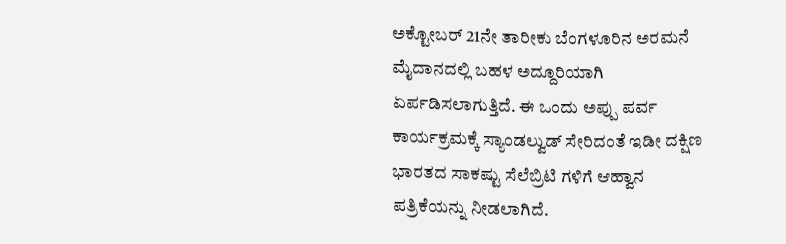ಅಕ್ಟೋಬರ್ 21ನೇ ತಾರೀಕು ಬೆಂಗಳೂರಿನ ಅರಮನೆ ಮೈದಾನದಲ್ಲಿ ಬಹಳ ಅದ್ದೂರಿಯಾಗಿ ಏರ್ಪಡಿಸಲಾಗುತ್ತಿದೆ. ಈ ಒಂದು ಅಪ್ಪು ಪರ್ವ ಕಾರ್ಯಕ್ರಮಕ್ಕೆ ಸ್ಯಾಂಡಲ್ವುಡ್ ಸೇರಿದಂತೆ ಇಡೀ ದಕ್ಷಿಣ ಭಾರತದ ಸಾಕಷ್ಟು ಸೆಲೆಬ್ರಿಟಿ ಗಳಿಗೆ ಆಹ್ವಾನ ಪತ್ರಿಕೆಯನ್ನು ನೀಡಲಾಗಿದೆ.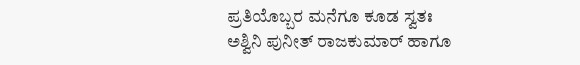ಪ್ರತಿಯೊಬ್ಬರ ಮನೆಗೂ ಕೂಡ ಸ್ವತಃ ಅಶ್ವಿನಿ ಪುನೀತ್ ರಾಜಕುಮಾರ್ ಹಾಗೂ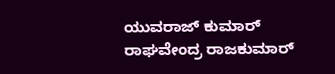ಯುವರಾಜ್ ಕುಮಾರ್ ರಾಘವೇಂದ್ರ ರಾಜಕುಮಾರ್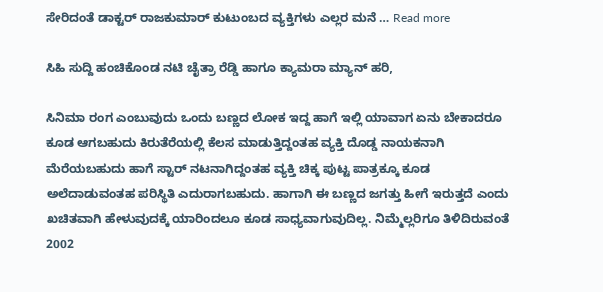ಸೇರಿದಂತೆ ಡಾಕ್ಟರ್ ರಾಜಕುಮಾರ್ ಕುಟುಂಬದ ವ್ಯಕ್ತಿಗಳು ಎಲ್ಲರ ಮನೆ … Read more

ಸಿಹಿ ಸುದ್ದಿ ಹಂಚಿಕೊಂಡ ನಟಿ ಚೈತ್ರಾ ರೆಡ್ಡಿ ಹಾಗೂ ಕ್ಯಾಮರಾ ಮ್ಯಾನ್ ಹರಿ,

ಸಿನಿಮಾ ರಂಗ ಎಂಬುವುದು ಒಂದು ಬಣ್ಣದ ಲೋಕ ಇದ್ದ ಹಾಗೆ ಇಲ್ಲಿ ಯಾವಾಗ ಏನು ಬೇಕಾದರೂ ಕೂಡ ಆಗಬಹುದು ಕಿರುತೆರೆಯಲ್ಲಿ ಕೆಲಸ ಮಾಡುತ್ತಿದ್ದಂತಹ ವ್ಯಕ್ತಿ ದೊಡ್ಡ ನಾಯಕನಾಗಿ ಮೆರೆಯಬಹುದು ಹಾಗೆ ಸ್ಟಾರ್ ನಟನಾಗಿದ್ದಂತಹ ವ್ಯಕ್ತಿ ಚಿಕ್ಕ ಪುಟ್ಟ ಪಾತ್ರಕ್ಕೂ ಕೂಡ ಅಲೆದಾಡುವಂತಹ ಪರಿಸ್ಥಿತಿ ಎದುರಾಗಬಹುದು‌. ಹಾಗಾಗಿ ಈ ಬಣ್ಣದ ಜಗತ್ತು ಹೀಗೆ ಇರುತ್ತದೆ ಎಂದು ಖಚಿತವಾಗಿ ಹೇಳುವುದಕ್ಕೆ ಯಾರಿಂದಲೂ ಕೂಡ ಸಾಧ್ಯವಾಗುವುದಿಲ್ಲ. ನಿಮ್ಮೆಲ್ಲರಿಗೂ ತಿಳಿದಿರುವಂತೆ 2002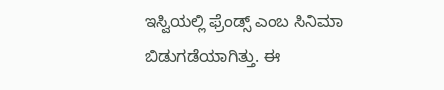ಇಸ್ವಿಯಲ್ಲಿ ಫ್ರೆಂಡ್ಸ್ ಎಂಬ ಸಿನಿಮಾ ಬಿಡುಗಡೆಯಾಗಿತ್ತು. ಈ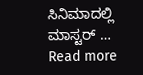ಸಿನಿಮಾದಲ್ಲಿ ಮಾಸ್ಟರ್ … Read more